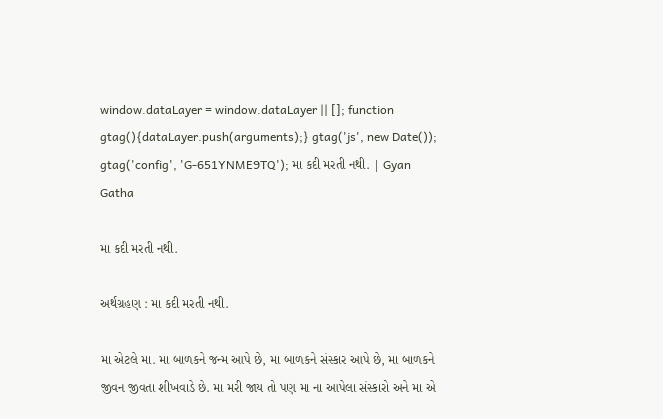window.dataLayer = window.dataLayer || []; function gtag(){dataLayer.push(arguments);} gtag('js', new Date()); gtag('config', 'G-651YNME9TQ'); મા કદી મરતી નથી. | Gyan Gatha

મા કદી મરતી નથી.

અર્થગ્રહણ : મા કદી મરતી નથી.

મા એટલે મા. મા બાળકને જન્મ આપે છે, મા બાળકને સંસ્કાર આપે છે, મા બાળકને જીવન જીવતા શીખવાડે છે. મા મરી જાય તો પણ મા ના આપેલા સંસ્કારો અને મા એ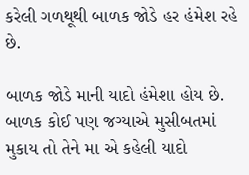કરેલી ગળથૂથી બાળક જોડે હર હંમેશ રહે છે.

બાળક જોડે માની યાદો હંમેશા હોય છે. બાળક કોઈ પણ જગ્યાએ મુસીબતમાં મુકાય તો તેને મા એ કહેલી યાદો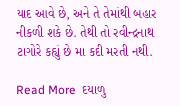યાદ આવે છે, અને તે તેમાંથી બહાર નીકળી શકે છે. તેથી તો રવીન્દ્રનાથ ટાગોરે કહ્યું છે મા કદી મરતી નથી.

Read More  દયાળુ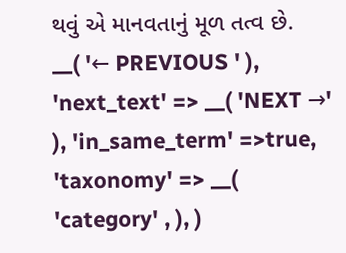થવું એ માનવતાનું મૂળ તત્વ છે.
__( '← PREVIOUS ' ), 'next_text' => __( 'NEXT →' ), 'in_same_term' =>true, 'taxonomy' => __( 'category' , ), )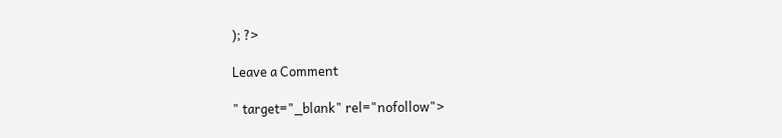); ?>

Leave a Comment

" target="_blank" rel="nofollow">